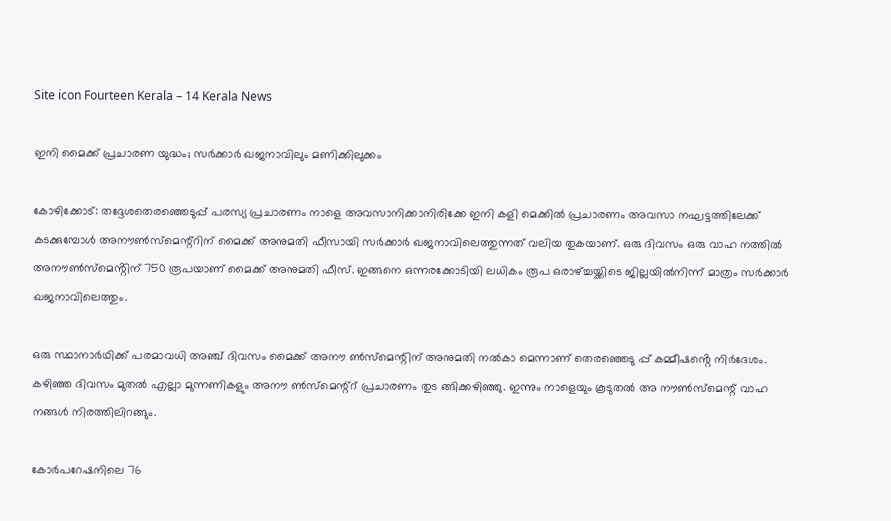Site icon Fourteen Kerala – 14 Kerala News

ഇനി മൈക്ക് പ്രചാരണ യുദ്ധം; സർക്കാർ ഖജനാവിലും മണിക്കിലുക്കം

കോഴിക്കോട്: തദ്ദേശതെരഞ്ഞെടുപ്പ് പരസ്യ പ്രചാരണം നാളെ അവസാനിക്കാനിരിക്കേ ഇനി കളി മെക്കിൽ പ്രചാരണം അവസാ നഘട്ടത്തിലേക്ക് കടക്കുമ്പോൾ അനൗൺസ്മെന്റ്റിന് മൈക്ക് അനുമതി ഫീസായി സർക്കാർ ഖജനാവിലെത്തുന്നത് വലിയ തുകയാണ്. ഒരു ദിവസം ഒരു വാഹ നത്തിൽ അനൗൺസ്മെൻ്റിന് 750 രൂപയാണ് മൈക്ക് അനുമതി ഫീസ്. ഇങ്ങനെ ഒന്നരക്കോടിയി ലധികം രൂപ ഒരാഴ്ച്ചയ്ക്കിടെ ജില്ലയിൽനിന്ന് മാത്രം സർക്കാർ ഖജനാവിലെത്തും.

ഒരു സ്ഥാനാർഥിക്ക് പരമാവധി അഞ്ച് ദിവസം മൈക്ക് അനൗ ൺസ്മെന്റിന് അനുമതി നൽകാ മെന്നാണ് തെരഞ്ഞെടു പ്പ് കമ്മീഷൻ്റെ നിർദേശം. കഴിഞ്ഞ ദിവസം മുതൽ എല്ലാ മുന്നണികളും അനൗ ൺസ്മെന്റ്റ് പ്രചാരണം തുട ങ്ങിക്കഴിഞ്ഞു. ഇന്നും നാളെയും കൂടുതൽ അ നൗൺസ്മെന്റ് വാഹ നങ്ങൾ നിരത്തിലിറങ്ങും.

കോർപറേഷനിലെ 76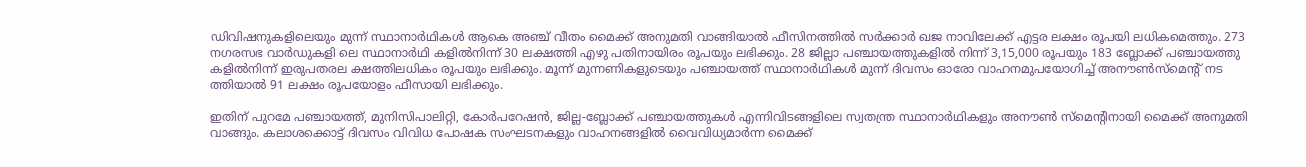ഡിവിഷനുകളിലെയും മുന്ന് സ്ഥാനാർഥികൾ ആകെ അഞ്ച് വീതം മൈക്ക് അനുമതി വാങ്ങിയാൽ ഫീസിനത്തിൽ സർക്കാർ ഖജ നാവിലേക്ക് എട്ടര ലക്ഷം രൂപയി ലധികമെത്തും. 273 നഗരസഭ വാർഡുകളി ലെ സ്ഥാനാർഥി കളിൽനിന്ന് 30 ലക്ഷത്തി എഴു പതിനായിരം രൂപയും ലഭിക്കും. 28 ജില്ലാ പഞ്ചായത്തുകളിൽ നിന്ന് 3,15,000 രൂപയും 183 ബ്ലോക്ക് പഞ്ചായത്തു കളിൽനിന്ന് ഇരുപതരല ക്ഷത്തിലധികം രൂപയും ലഭിക്കും. മൂന്ന് മുന്നണികളുടെയും പഞ്ചായത്ത് സ്ഥാനാർഥികൾ മുന്ന് ദിവസം ഓരോ വാഹനമുപയോഗിച്ച് അനൗൺസ്മെന്റ് നട ത്തിയാൽ 91 ലക്ഷം രൂപയോളം ഫീസായി ലഭിക്കും.

ഇതിന് പുറമേ പഞ്ചായത്ത്, മുനിസിപാലിറ്റി, കോർപറേഷൻ, ജില്ല-ബ്ലോക്ക് പഞ്ചായത്തുകൾ എന്നിവിടങ്ങളിലെ സ്വതന്ത്ര സ്ഥാനാർഥികളും അനൗൺ സ്മെൻ്റിനായി മൈക്ക് അനുമതി വാങ്ങും. കലാശക്കൊട്ട് ദിവസം വിവിധ പോഷക സംഘടനകളും വാഹനങ്ങളിൽ വൈവിധ്യമാർന്ന മൈക്ക്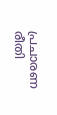പ്രചാരണ രീതി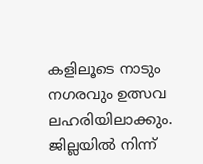കളിലൂടെ നാടും നഗരവും ഉത്സവ ലഹരിയിലാക്കും. ജില്ലയിൽ നിന്ന്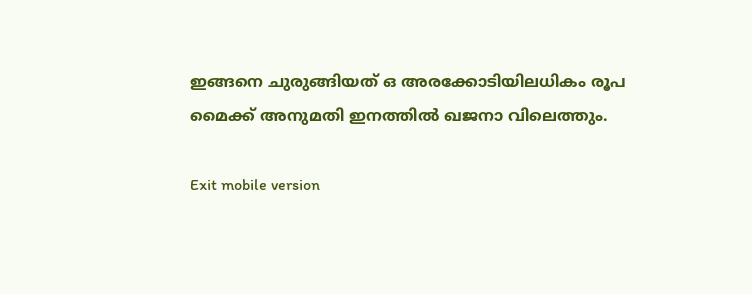ഇങ്ങനെ ചുരുങ്ങിയത് ഒ അരക്കോടിയിലധികം രൂപ മൈക്ക് അനുമതി ഇനത്തിൽ ഖജനാ വിലെത്തും.

Exit mobile version